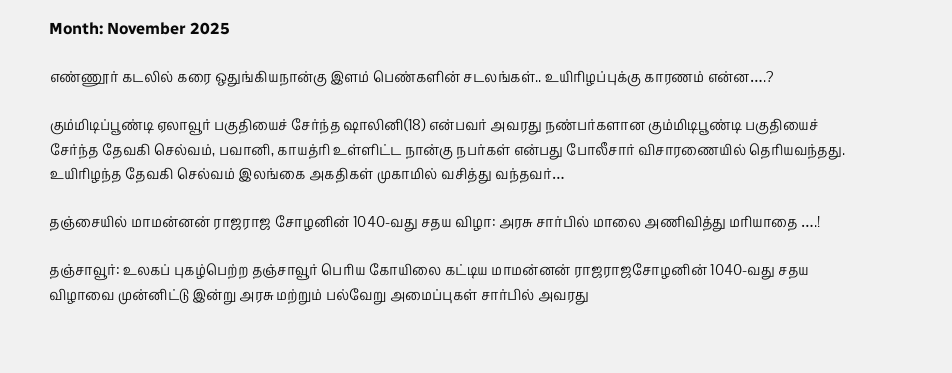Month: November 2025

எண்ணூர் கடலில் கரை ஒதுங்கியநான்கு இளம் பெண்களின் சடலங்கள்.. உயிரிழப்புக்கு காரணம் என்ன….?

கும்மிடிப்பூண்டி ஏலாவூர் பகுதியைச் சேர்ந்த ஷாலினி(18) என்பவர் அவரது நண்பர்களான கும்மிடிபூண்டி பகுதியைச் சேர்ந்த தேவகி செல்வம், பவானி, காயத்ரி உள்ளிட்ட நான்கு நபர்கள் என்பது போலீசார் விசாரணையில் தெரியவந்தது. உயிரிழந்த தேவகி செல்வம் இலங்கை அகதிகள் முகாமில் வசித்து வந்தவர்…

தஞ்சையில் மாமன்னன் ராஜராஜ சோழனின் 1040-வது சதய விழா: அரசு சார்பில் மாலை அணிவித்து மரியாதை ….!

தஞ்சாவூர்: உலகப் புகழ்பெற்ற தஞ்சாவூர் பெரிய கோயிலை கட்டிய மாமன்னன் ராஜராஜசோழனின் 1040-வது சதய விழாவை முன்னிட்டு இன்று அரசு மற்றும் பல்வேறு அமைப்புகள் சார்பில் அவரது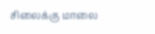சிலைக்கு மாலை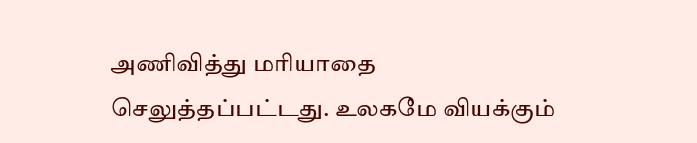அணிவித்து மரியாதை செலுத்தப்பட்டது. உலகமே வியக்கும்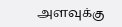அளவுக்கு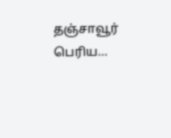தஞ்சாவூர் பெரிய…